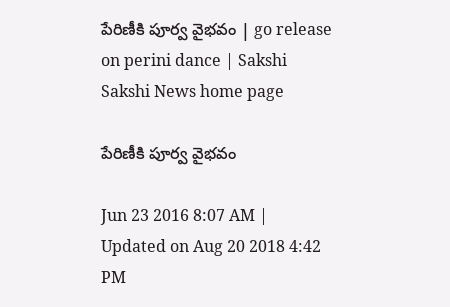పేరిణీకి పూర్వ వైభవం | go release on perini dance | Sakshi
Sakshi News home page

పేరిణీకి పూర్వ వైభవం

Jun 23 2016 8:07 AM | Updated on Aug 20 2018 4:42 PM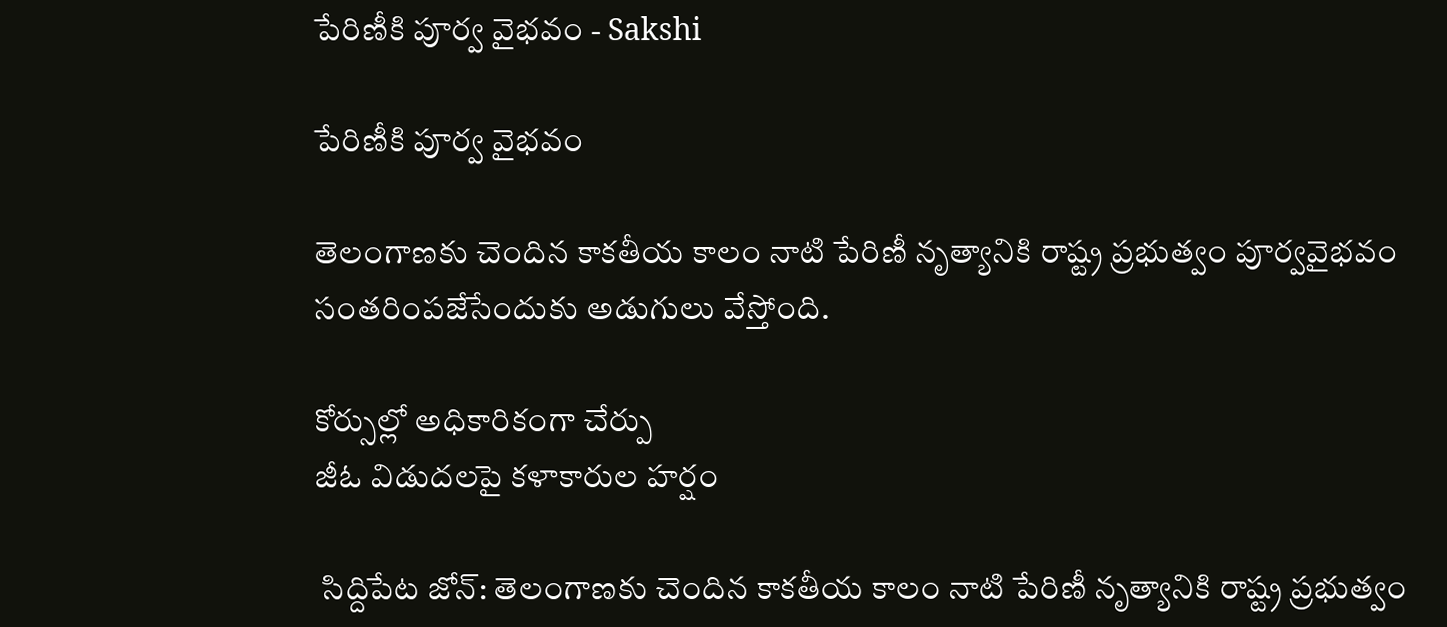పేరిణీకి పూర్వ వైభవం - Sakshi

పేరిణీకి పూర్వ వైభవం

తెలంగాణకు చెందిన కాకతీయ కాలం నాటి పేరిణీ నృత్యానికి రాష్ట్ర ప్రభుత్వం పూర్వవైభవం సంతరింపజేసేందుకు అడుగులు వేస్తోంది.

కోర్సుల్లో అధికారికంగా చేర్పు
జీఓ విడుదలపై కళాకారుల హర్షం

 సిద్దిపేట జోన్: తెలంగాణకు చెందిన కాకతీయ కాలం నాటి పేరిణీ నృత్యానికి రాష్ట్ర ప్రభుత్వం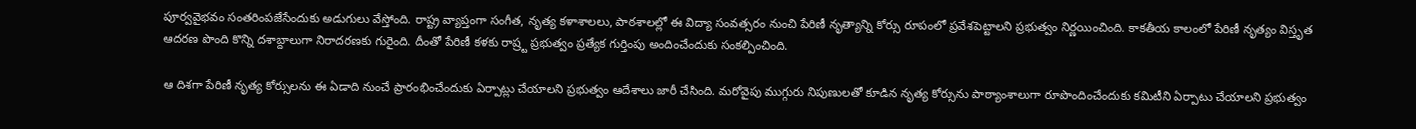పూర్వవైభవం సంతరింపజేసేందుకు అడుగులు వేస్తోంది. రాష్ట్ర వ్యాప్తంగా సంగీత, నృత్య కళాశాలలు, పాఠశాలల్లో ఈ విద్యా సంవత్సరం నుంచి పేరిణీ నృత్యాన్ని కోర్సు రూపంలో ప్రవేశపెట్టాలని ప్రభుత్వం నిర్ణయించింది. కాకతీయ కాలంలో పేరిణీ నృత్యం విస్తృత ఆదరణ పొంది కొన్ని దశాబ్దాలుగా నిరాదరణకు గురైంది. దీంతో పేరిణీ కళకు రాష్ర్ట ప్రభుత్వం ప్రత్యేక గుర్తింపు అందించేందుకు సంకల్పించింది.

ఆ దిశగా పేరిణీ నృత్య కోర్సులను ఈ ఏడాది నుంచే ప్రారంభించేందుకు ఏర్పాట్లు చేయాలని ప్రభుత్వం ఆదేశాలు జారీ చేసింది. మరోవైపు ముగ్గురు నిపుణులతో కూడిన నృత్య కోర్సును పాఠ్యాంశాలుగా రూపొందించేందుకు కమిటీని ఏర్పాటు చేయాలని ప్రభుత్వం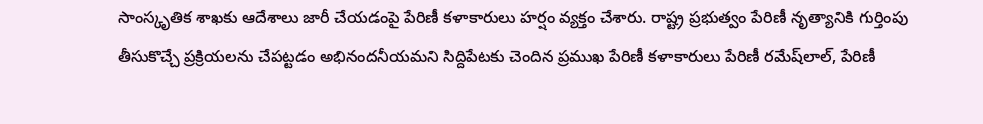సాంస్కృతిక శాఖకు ఆదేశాలు జారీ చేయడంపై పేరిణీ కళాకారులు హర్షం వ్యక్తం చేశారు. రాష్ట్ర ప్రభుత్వం పేరిణీ నృత్యానికి గుర్తింపు తీసుకొచ్చే ప్రక్రియలను చేపట్టడం అభినందనీయమని సిద్దిపేటకు చెందిన ప్రముఖ పేరిణీ కళాకారులు పేరిణీ రమేష్‌లాల్, పేరిణీ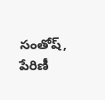సంతోష్, పేరిణీ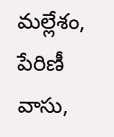మల్లేశం, పేరిణీ వాసు,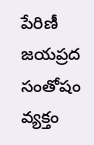పేరిణీ జయప్రద సంతోషం వ్యక్తం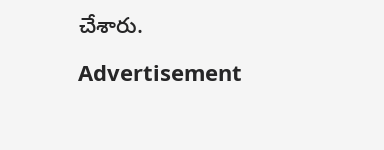చేశారు.

Advertisement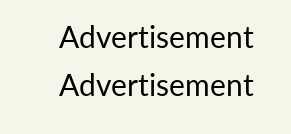Advertisement
Advertisement